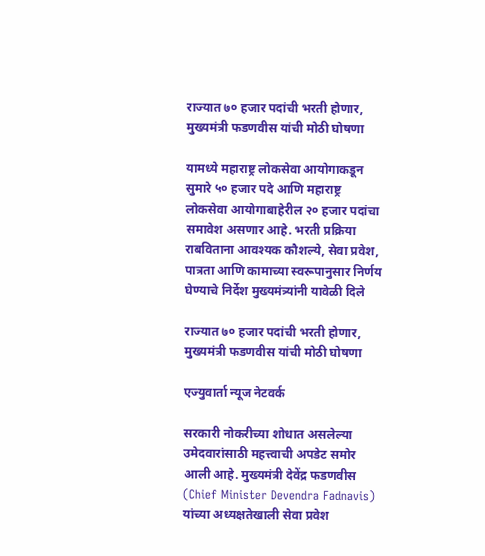राज्यात ७० हजार पदांची भरती होणार, मुख्यमंत्री फडणवीस यांची मोठी घोषणा

यामध्ये महाराष्ट्र लोकसेवा आयोगाकडून सुमारे ५० हजार पदे आणि महाराष्ट्र लोकसेवा आयोगाबाहेरील २० हजार पदांचा समावेश असणार आहे. भरती प्रक्रिया राबविताना आवश्यक कौशल्ये, सेवा प्रवेश, पात्रता आणि कामाच्या स्वरूपानुसार निर्णय घेण्याचे निर्देश मुख्यमंत्र्यांनी यावेळी दिले

राज्यात ७० हजार पदांची भरती होणार, मुख्यमंत्री फडणवीस यांची मोठी घोषणा

एज्युवार्ता न्यूज नेटवर्क

सरकारी नोकरीच्या शोधात असलेल्या उमेदवारांसाठी महत्त्वाची अपडेट समोर आली आहे. मुख्यमंत्री देवेंद्र फडणवीस (Chief Minister Devendra Fadnavis) यांच्या अध्यक्षतेखाली सेवा प्रवेश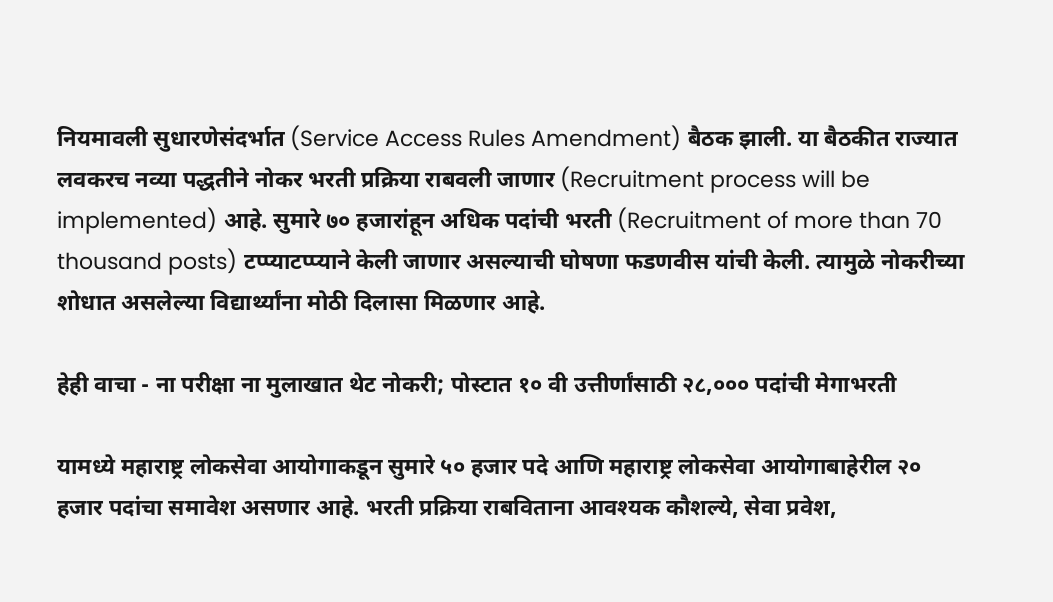नियमावली सुधारणेसंदर्भात (Service Access Rules Amendment) बैठक झाली. या बैठकीत राज्यात लवकरच नव्या पद्धतीने नोकर भरती प्रक्रिया राबवली जाणार (Recruitment process will be implemented) आहे. सुमारे ७० हजारांहून अधिक पदांची भरती (Recruitment of more than 70 thousand posts) टप्प्याटप्प्याने केली जाणार असल्याची घोषणा फडणवीस यांची केली. त्यामुळे नोकरीच्या शोधात असलेल्या विद्यार्थ्यांना मोठी दिलासा मिळणार आहे.

हेही वाचा - ना परीक्षा ना मुलाखात थेट नोकरी; पोस्टात १० वी उत्तीर्णांसाठी २८,००० पदांची मेगाभरती

यामध्ये महाराष्ट्र लोकसेवा आयोगाकडून सुमारे ५० हजार पदे आणि महाराष्ट्र लोकसेवा आयोगाबाहेरील २० हजार पदांचा समावेश असणार आहे. भरती प्रक्रिया राबविताना आवश्यक कौशल्ये, सेवा प्रवेश,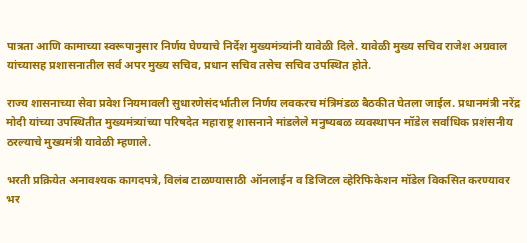पात्रता आणि कामाच्या स्वरूपानुसार निर्णय घेण्याचे निर्देश मुख्यमंत्र्यांनी यावेळी दिले. यावेळी मुख्य सचिव राजेश अग्रवाल यांच्यासह प्रशासनातील सर्व अपर मुख्य सचिव, प्रधान सचिव तसेच सचिव उपस्थित होते.

राज्य शासनाच्या सेवा प्रवेश नियमावली सुधारणेसंदर्भातील निर्णय लवकरच मंत्रिमंडळ बैठकीत घेतला जाईल. प्रधानमंत्री नरेंद्र मोदी यांच्या उपस्थितीत मुख्यमंत्र्यांच्या परिषदेत महाराष्ट्र शासनाने मांडलेले मनुष्यबळ व्यवस्थापन मॉडेल सर्वाधिक प्रशंसनीय ठरल्याचे मुख्यमंत्री यावेळी म्हणाले.

भरती प्रक्रियेत अनावश्यक कागदपत्रे, विलंब टाळण्यासाठी ऑनलाईन व डिजिटल व्हेरिफिकेशन मॉडेल विकसित करण्यावर भर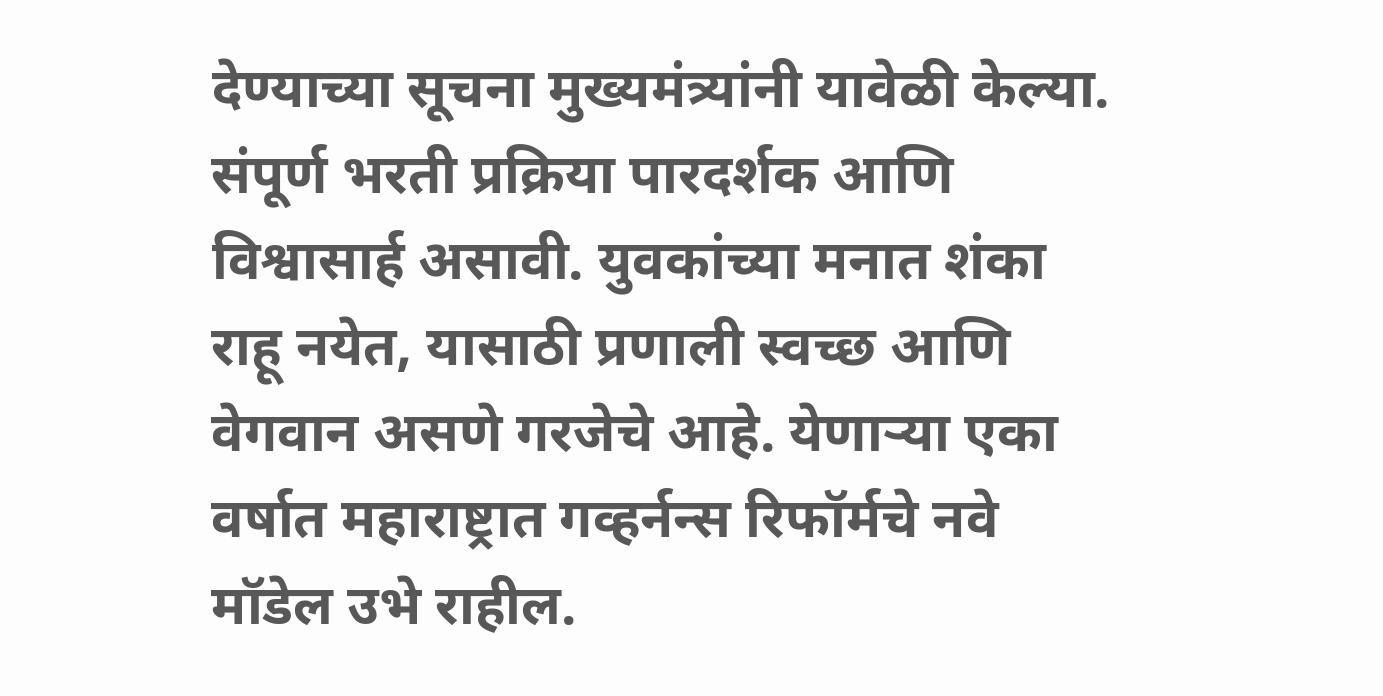देण्याच्या सूचना मुख्यमंत्र्यांनी यावेळी केल्या. संपूर्ण भरती प्रक्रिया पारदर्शक आणि विश्वासार्ह असावी. युवकांच्या मनात शंका राहू नयेत, यासाठी प्रणाली स्वच्छ आणि वेगवान असणे गरजेचे आहे. येणाऱ्या एका वर्षात महाराष्ट्रात गव्हर्नन्स रिफॉर्मचे नवे मॉडेल उभे राहील.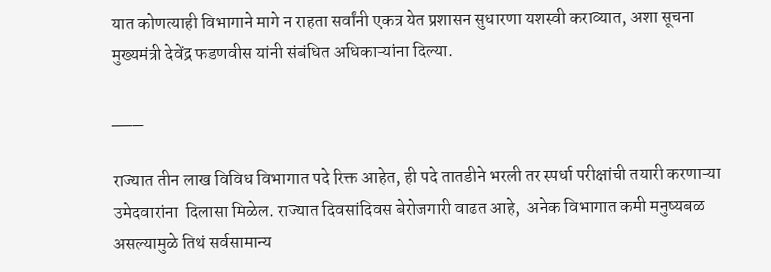यात कोणत्याही विभागाने मागे न राहता सर्वांनी एकत्र येत प्रशासन सुधारणा यशस्वी कराव्यात, अशा सूचना मुख्यमंत्री देवेंद्र फडणवीस यांनी संबंधित अधिकाऱ्यांना दिल्या.

___

राज्यात तीन लाख विविध विभागात पदे रिक्त आहेत, ही पदे तातडीने भरली तर स्पर्धा परीक्षांची तयारी करणाऱ्या उमेदवारांना  दिलासा मिळेल. राज्यात दिवसांदिवस बेरोजगारी वाढत आहे,  अनेक विभागात कमी मनुष्यबळ असल्यामुळे तिथं सर्वसामान्य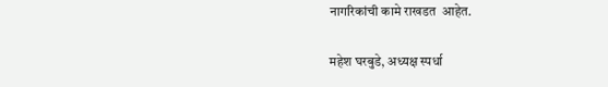नागरिकांची कामे राखडत  आहेत.

महेश घरबुडे, अध्यक्ष स्पर्धा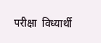परीक्षा  विध्यार्थी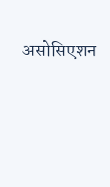असोसिएशन